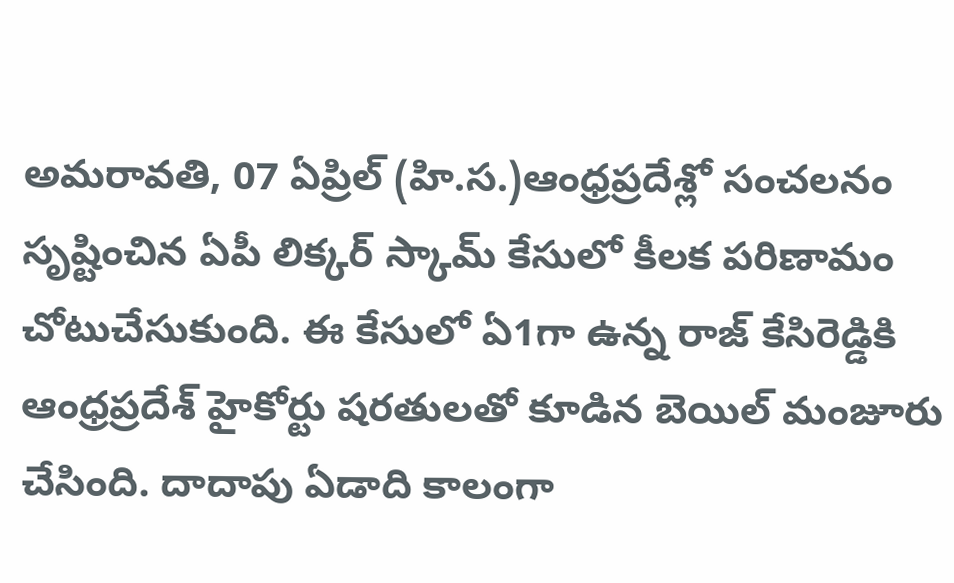అమరావతి, 07 ఏప్రిల్ (హి.స.)ఆంధ్రప్రదేశ్లో సంచలనం సృష్టించిన ఏపీ లిక్కర్ స్కామ్ కేసులో కీలక పరిణామం చోటుచేసుకుంది. ఈ కేసులో ఏ1గా ఉన్న రాజ్ కేసిరెడ్డికి ఆంధ్రప్రదేశ్ హైకోర్టు షరతులతో కూడిన బెయిల్ మంజూరు చేసింది. దాదాపు ఏడాది కాలంగా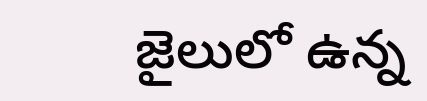జైలులో ఉన్న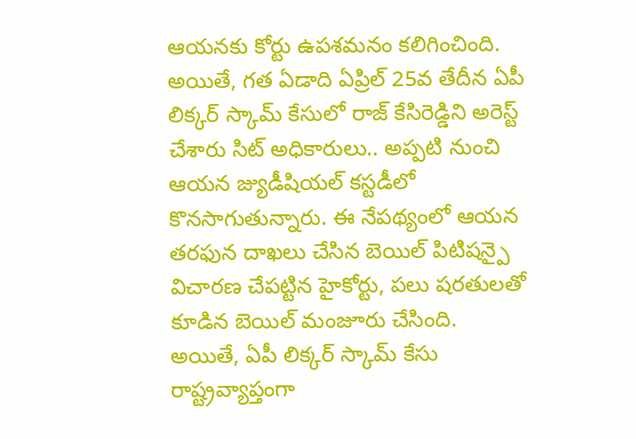ఆయనకు కోర్టు ఉపశమనం కలిగించింది. అయితే, గత ఏడాది ఏప్రిల్ 25వ తేదీన ఏపీ లిక్కర్ స్కామ్ కేసులో రాజ్ కేసిరెడ్డిని అరెస్ట్ చేశారు సిట్ అధికారులు.. అప్పటి నుంచి ఆయన జ్యుడీషియల్ కస్టడీలో కొనసాగుతున్నారు. ఈ నేపథ్యంలో ఆయన తరఫున దాఖలు చేసిన బెయిల్ పిటిషన్పై విచారణ చేపట్టిన హైకోర్టు, పలు షరతులతో కూడిన బెయిల్ మంజూరు చేసింది.
అయితే, ఏపీ లిక్కర్ స్కామ్ కేసు రాష్ట్రవ్యాప్తంగా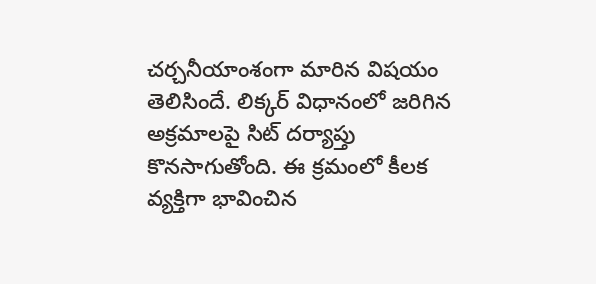చర్చనీయాంశంగా మారిన విషయం తెలిసిందే. లిక్కర్ విధానంలో జరిగిన అక్రమాలపై సిట్ దర్యాప్తు కొనసాగుతోంది. ఈ క్రమంలో కీలక వ్యక్తిగా భావించిన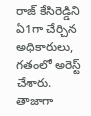రాజ్ కేసిరెడ్డిని ఏ1గా చేర్చిన అధికారులు, గతంలో అరెస్ట్ చేశారు. తాజాగా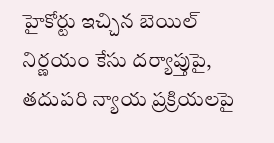హైకోర్టు ఇచ్చిన బెయిల్ నిర్ణయం కేసు దర్యాప్తుపై, తదుపరి న్యాయ ప్రక్రియలపై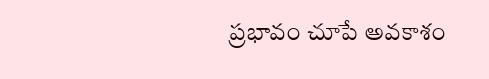ప్రభావం చూపే అవకాశం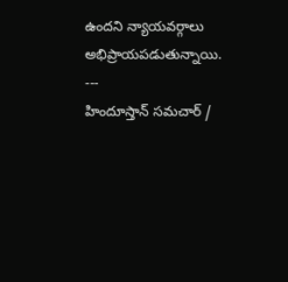ఉందని న్యాయవర్గాలు అభిప్రాయపడుతున్నాయి.
---
హిందూస్తాన్ సమచార్ /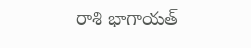రాశి భాగాయత్